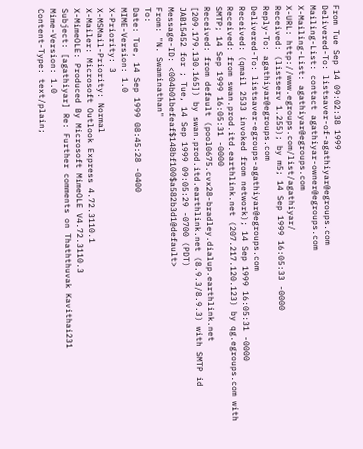From Tue Sep 14 09:02:38 1999
Delivered-To: listsaver-of-agathiyar@egroups.com
Mailing-List: contact agathiyar-owner@egroups.com
X-Mailing-List: agathiyar@egroups.com
X-URL: http://www.egroups.com/list/agathiyar/
Received: (listserv 1.255); by m5; 14 Sep 1999 16:05:33 -0000
Reply-To: agathiyar@egroups.com
Delivered-To: listsaver-egroups-agathiyar@egroups.com
Received: (qmail 2533 invoked from network); 14 Sep 1999 16:05:31 -0000
Received: from swan.prod.itd.earthlink.net (207.217.120.123) by qg.egroups.com with SMTP; 14 Sep 1999 16:05:31 -0000
Received: from default (pool0675.cvx28-bradley.dialup.earthlink.net [209.179.130.165]) by swan.prod.itd.earthlink.net (8.9.3/8.9.3) with SMTP id JAB15452 for ; Tue, 14 Sep 1999 09:05:29 -0700 (PDT)
Message-ID: <004b01befeaf$148bf100$a582b3d1@default>
From: "N. Swaminathan"
To:
Date: Tue, 14 Sep 1999 08:45:28 -0400
MIME-Version: 1.0
X-Priority: 3
X-MSMail-Priority: Normal
X-Mailer: Microsoft Outlook Express 4.72.3110.1
X-MimeOLE: Produced By Microsoft MimeOLE V4.72.3110.3
Subject: [agathiyar] Re: Further comments on Thaththuvak Kavithai231
Mime-Version: 1.0
Content-Type: text/plain;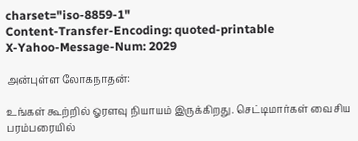charset="iso-8859-1"
Content-Transfer-Encoding: quoted-printable
X-Yahoo-Message-Num: 2029

அன்புள்ள லோகநாதன்:

உங்கள் கூற்றில் ஓரளவு நியாயம் இருக்கிறது. செட்டிமார்கள் வைசிய பரம்பரையில்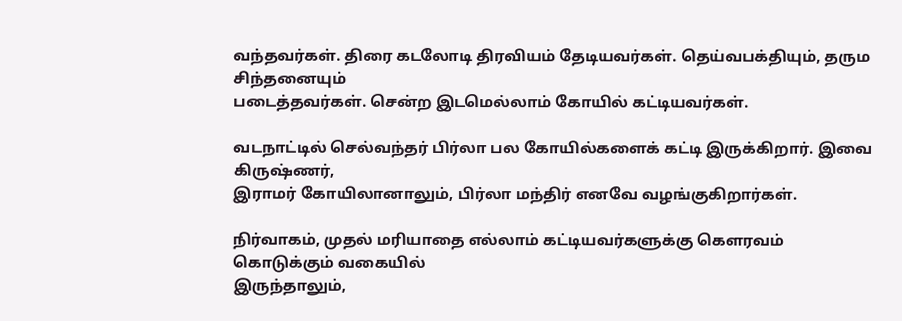வந்தவர்கள். திரை கடலோடி திரவியம் தேடியவர்கள். தெய்வபக்தியும், தரும சிந்தனையும்
படைத்தவர்கள். சென்ற இடமெல்லாம் கோயில் கட்டியவர்கள்.

வடநாட்டில் செல்வந்தர் பிர்லா பல கோயில்களைக் கட்டி இருக்கிறார். இவை கிருஷ்ணர்,
இராமர் கோயிலானாலும், பிர்லா மந்திர் எனவே வழங்குகிறார்கள்.

நிர்வாகம், முதல் மரியாதை எல்லாம் கட்டியவர்களுக்கு கெளரவம் கொடுக்கும் வகையில்
இருந்தாலும்,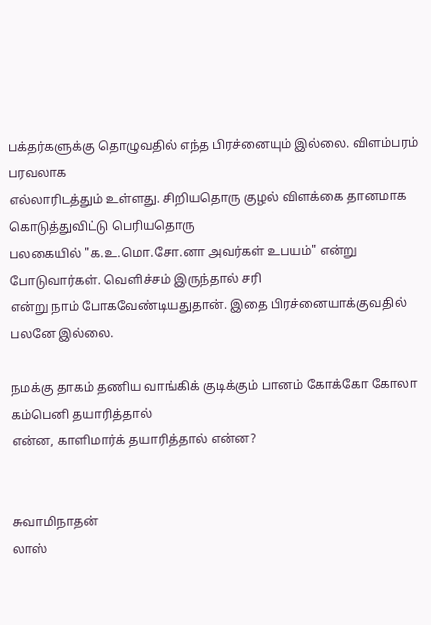பக்தர்களுக்கு தொழுவதில் எந்த பிரச்னையும் இல்லை. விளம்பரம் பரவலாக
எல்லாரிடத்தும் உள்ளது. சிறியதொரு குழல் விளக்கை தானமாக கொடுத்துவிட்டு பெரியதொரு
பலகையில் "க.உ.மொ.சோ.னா அவர்கள் உபயம்" என்று போடுவார்கள். வெளிச்சம் இருந்தால் சரி
என்று நாம் போகவேண்டியதுதான். இதை பிரச்னையாக்குவதில் பலனே இல்லை.

நமக்கு தாகம் தணிய வாங்கிக் குடிக்கும் பானம் கோக்கோ கோலா கம்பெனி தயாரித்தால்
என்ன, காளிமார்க் தயாரித்தால் என்ன?


சுவாமிநாதன்
லாஸ்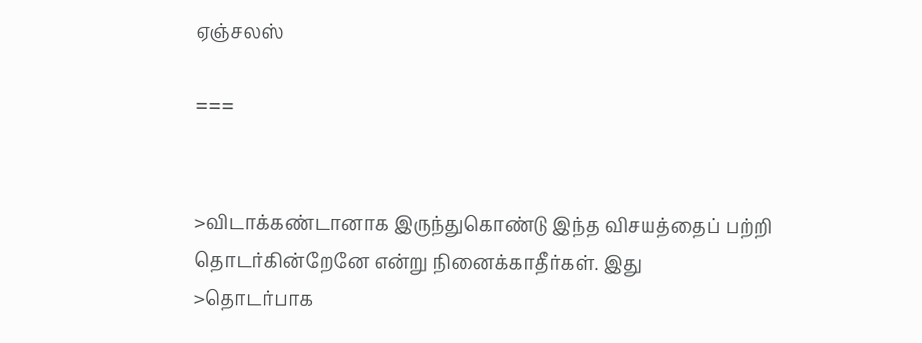ஏஞ்சலஸ்

===


>விடாக்கண்டானாக இருந்துகொண்டு இந்த விசயத்தைப் பற்றி தொடர்கின்றேனே என்று நினைக்காதீர்கள். இது
>தொடர்பாக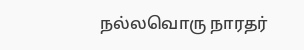நல்லவொரு நாரதர்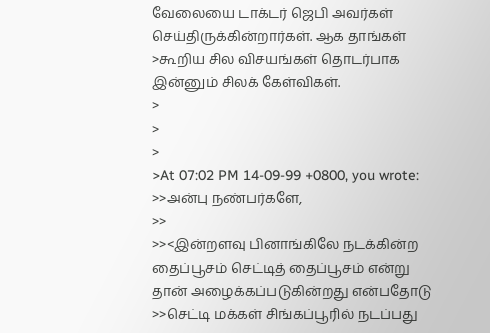வேலையை டாக்டர் ஜெபி அவர்கள் செய்திருக்கின்றார்கள். ஆக தாங்கள்
>கூறிய சில விசயங்கள் தொடர்பாக இன்னும் சிலக் கேள்விகள்.
>
>
>
>At 07:02 PM 14-09-99 +0800, you wrote:
>>அன்பு நண்பர்களே,
>>
>><இன்றளவு பினாங்கிலே நடக்கின்ற தைப்பூசம் செட்டித் தைப்பூசம் என்று தான் அழைக்கப்படுகின்றது என்பதோடு
>>செட்டி மக்கள் சிங்கப்பூரில் நடப்பது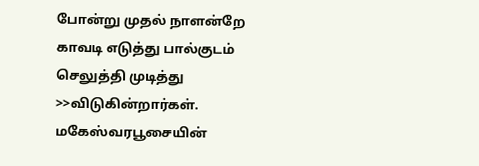போன்று முதல் நாளன்றே காவடி எடுத்து பால்குடம் செலுத்தி முடித்து
>>விடுகின்றார்கள். மகேஸ்வரபூசையின்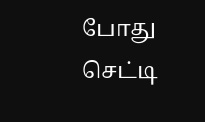போது செட்டி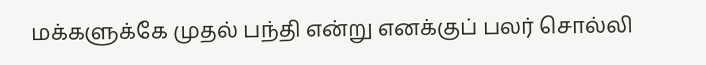மக்களுக்கே முதல் பந்தி என்று எனக்குப் பலர் சொல்லி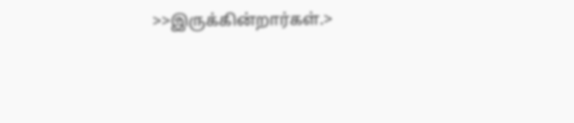>>இருக்கின்றார்கள்.>